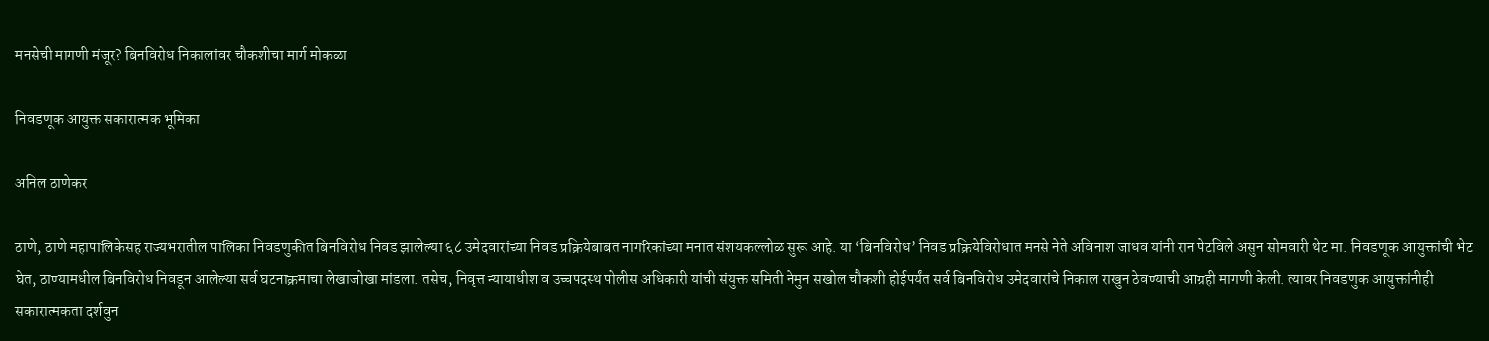मनसेची मागणी मंजूर? बिनविरोध निकालांवर चौकशीचा मार्ग मोकळा

निवडणूक आयुक्त सकारात्मक भूमिका

अनिल ठाणेकर

ठाणे, ठाणे महापालिकेसह राज्यभरातील पालिका निवडणुकीत बिनविरोध निवड झालेल्या ६८ उमेदवारांच्या निवड प्रक्रियेबाबत नागरिकांच्या मनात संशयकल्लोळ सुरू आहे. या ‘बिनविरोध’ निवड प्रक्रियेविरोधात मनसे नेते अविनाश जाधव यांनी रान पेटविले असुन सोमवारी थेट मा. निवडणूक आयुक्तांची भेट घेत, ठाण्यामधील बिनविरोध निवडून आलेल्या सर्व घटनाक्रमाचा लेखाजोखा मांडला. तसेच, निवृत्त न्यायाधीश व उच्चपदस्थ पोलीस अधिकारी यांची संयुक्त समिती नेमुन सखोल चौकशी होईपर्यंत सर्व बिनविरोध उमेदवारांचे निकाल राखुन ठेवण्याची आग्रही मागणी केली. त्यावर निवडणुक आयुक्तांनीही सकारात्मकता दर्शवुन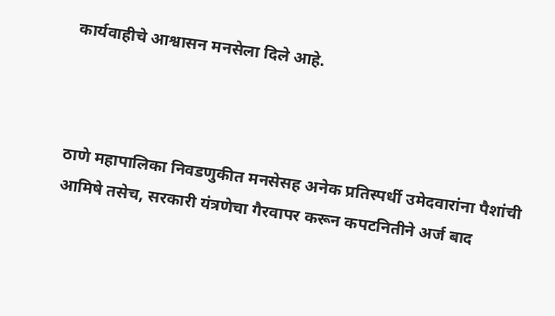कार्यवाहीचे आश्वासन मनसेला दिले आहे.



ठाणे महापालिका निवडणुकीत मनसेसह अनेक प्रतिस्पर्धी उमेदवारांना पैशांची आमिषे तसेच, सरकारी यंत्रणेचा गैरवापर करून कपटनितीने अर्ज बाद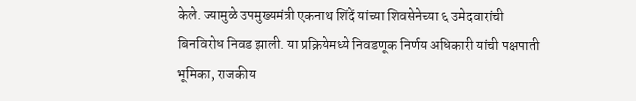केले. ज्यामुळे उपमुख्यमंत्री एकनाथ शिंदें यांच्या शिवसेनेच्या ६ उमेदवारांची बिनविरोध निवड झाली. या प्रक्रियेमध्ये निवडणूक निर्णय अधिकारी यांची पक्षपाती भूमिका, राजकीय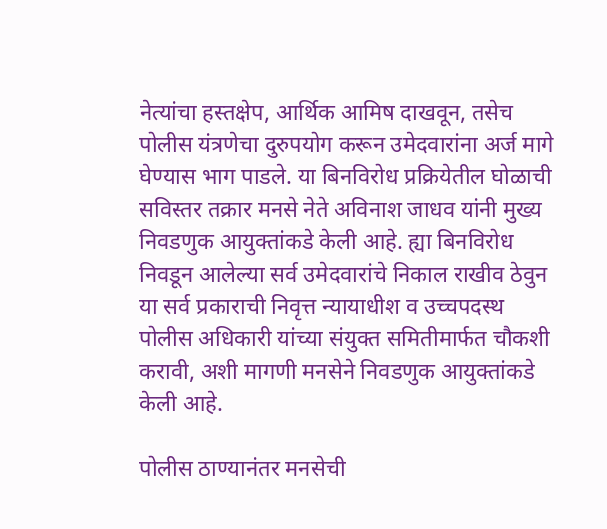नेत्यांचा हस्तक्षेप, आर्थिक आमिष दाखवून, तसेच पोलीस यंत्रणेचा दुरुपयोग करून उमेदवारांना अर्ज मागे घेण्यास भाग पाडले. या बिनविरोध प्रक्रियेतील घोळाची सविस्तर तक्रार मनसे नेते अविनाश जाधव यांनी मुख्य निवडणुक आयुक्तांकडे केली आहे. ह्या बिनविरोध निवडून आलेल्या सर्व उमेदवारांचे निकाल राखीव ठेवुन या सर्व प्रकाराची निवृत्त न्यायाधीश व उच्चपदस्थ पोलीस अधिकारी यांच्या संयुक्त समितीमार्फत चौकशी करावी, अशी मागणी मनसेने निवडणुक आयुक्तांकडे केली आहे.

पोलीस ठाण्यानंतर मनसेची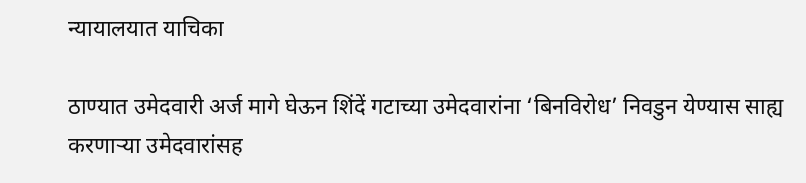न्यायालयात याचिका

ठाण्यात उमेदवारी अर्ज मागे घेऊन शिंदें गटाच्या उमेदवारांना ‘बिनविरोध’ निवडुन येण्यास साह्य करणाऱ्या उमेदवारांसह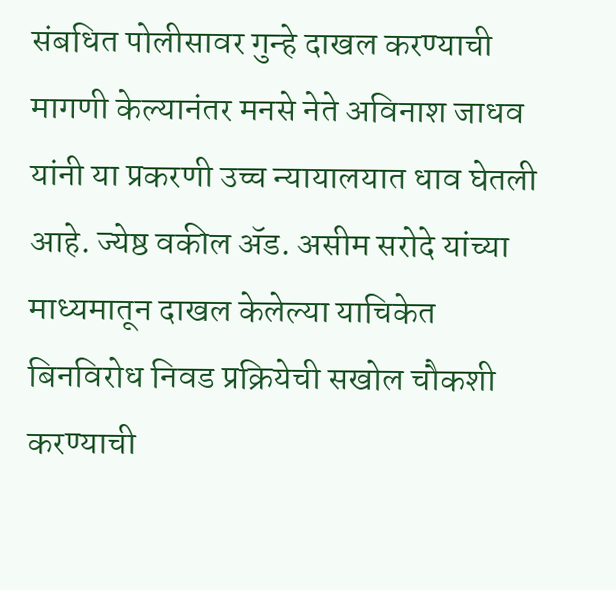संबधित पोलीसावर गुन्हे दाखल करण्याची मागणी केल्यानंतर मनसे नेते अविनाश जाधव यांनी या प्रकरणी उच्च न्यायालयात धाव घेतली आहे. ज्येष्ठ वकील ॲड. असीम सरोदे यांच्या माध्यमातून दाखल केलेल्या याचिकेत बिनविरोध निवड प्रक्रियेची सखोल चौकशी करण्याची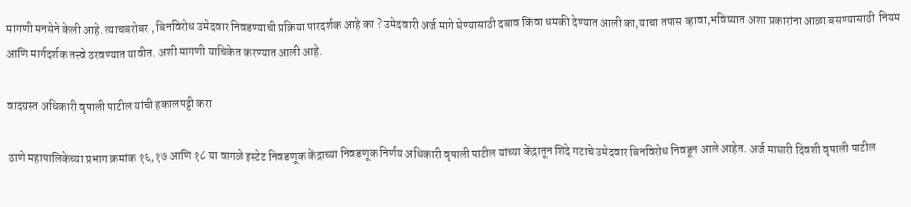मागणी मनसेने केली आहे. त्याचबरोबर , बिनविरोध उमेदवार निवडण्याची प्रक्रिया पारदर्शक आहे का ? उमेदवारी अर्ज मागे घेण्यासाठी दबाव किंवा धमकी देण्यात आली का,याचा तपास व्हावा,भविष्यात अशा प्रकारांना आळा बसण्यासाठी  नियम आणि मार्गदर्शक तत्त्वे ठरवण्यात यावीत. अशी मागणी याचिकेत करण्यात आली आहे.

वादग्रस्त अधिकारी वृषाली पाटील यांची हकालपट्टी करा

ठाणे महापालिकेच्या प्रभाग क्रमांक १६,१७ आणि १८ या वागळे इस्टेट निवडणूक केंद्राच्या निवडणूक निर्णय अधिकारी वृषाली पाटील यांच्या केंद्रातून शिंदे गटाचे उमेदवार बिनविरोध निवडून आले आहेत. अर्ज माघारी दिवशी वृषाली पाटील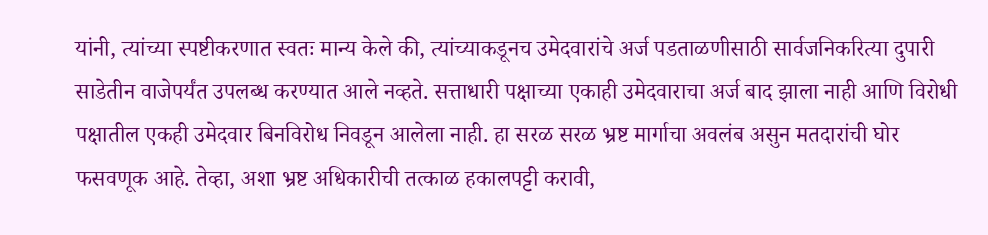यांनी, त्यांच्या स्पष्टीकरणात स्वतः मान्य केले की, त्यांच्याकडूनच उमेदवारांचे अर्ज पडताळणीसाठी सार्वजनिकरित्या दुपारी साडेतीन वाजेपर्यंत उपलब्ध करण्यात आले नव्हते. सत्ताधारी पक्षाच्या एकाही उमेदवाराचा अर्ज बाद झाला नाही आणि विरोधी पक्षातील एकही उमेदवार बिनविरोध निवडून आलेला नाही. हा सरळ सरळ भ्रष्ट मार्गाचा अवलंब असुन मतदारांची घोर फसवणूक आहे. तेव्हा, अशा भ्रष्ट अधिकारीची तत्काळ हकालपट्टी करावी,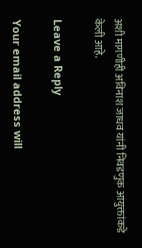अशी मागणीही अविनाश जाधव यांनी निवडणुक आयुक्तांकडे केली आहे.

Leave a Reply

Your email address will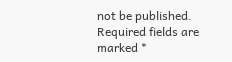not be published. Required fields are marked *